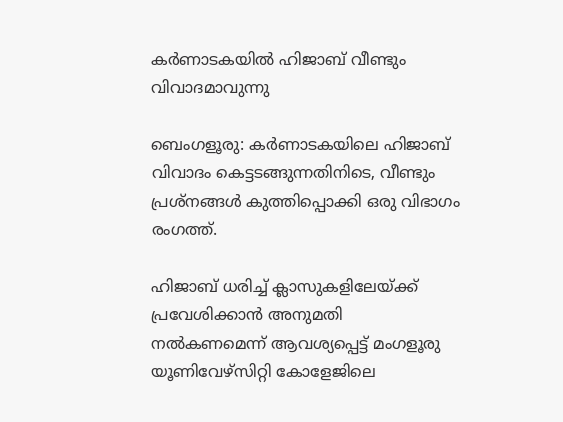കർണാടകയിൽ ഹിജാബ് വീണ്ടും വിവാദമാവുന്നു

ബെംഗളൂരു: കര്‍ണാടകയിലെ ഹിജാബ് വിവാദം കെട്ടടങ്ങുന്നതിനിടെ, വീണ്ടും പ്രശ്‌നങ്ങള്‍ കുത്തിപ്പൊക്കി ഒരു വിഭാഗം രംഗത്ത്.

ഹിജാബ് ധരിച്ച്‌ ക്ലാസുകളിലേയ്ക്ക് പ്രവേശിക്കാന്‍ അനുമതി നല്‍കണമെന്ന് ആവശ്യപ്പെട്ട് മംഗളൂരു യൂണിവേഴ്സിറ്റി കോളേജിലെ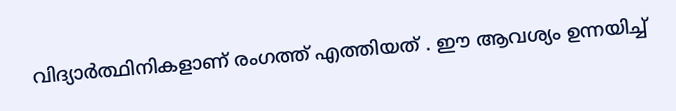വിദ്യാര്‍ത്ഥിനികളാണ് രംഗത്ത് എത്തിയത് . ഈ ആവശ്യം ഉന്നയിച്ച്‌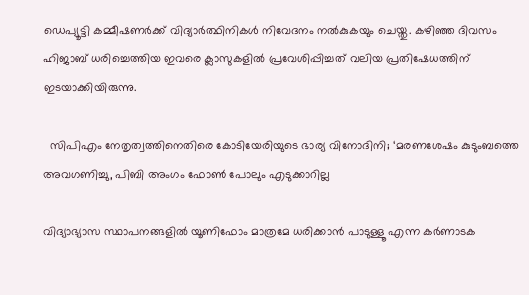ഡെപ്യൂട്ടി കമ്മീഷണര്‍ക്ക് വിദ്യാര്‍ത്ഥിനികള്‍ നിവേദനം നല്‍കുകയും ചെയ്തു. കഴിഞ്ഞ ദിവസം ഹിജാബ് ധരിച്ചെത്തിയ ഇവരെ ക്ലാസുകളില്‍ പ്രവേശിപ്പിച്ചത് വലിയ പ്രതിഷേധത്തിന് ഇടയാക്കിയിരുന്നു.

  സിപിഎം നേതൃത്വത്തിനെതിരെ കോടിയേരിയുടെ ഭാര്യ വിനോദിനി; ‘മരണശേഷം കുടുംബത്തെ അവഗണിച്ചു, പിബി അംഗം ഫോൺ പോലും എടുക്കാറില്ല

വിദ്യാഭ്യാസ സ്ഥാപനങ്ങളില്‍ യൂണിഫോം മാത്രമേ ധരിക്കാന്‍ പാടുള്ളൂ എന്ന കര്‍ണാടക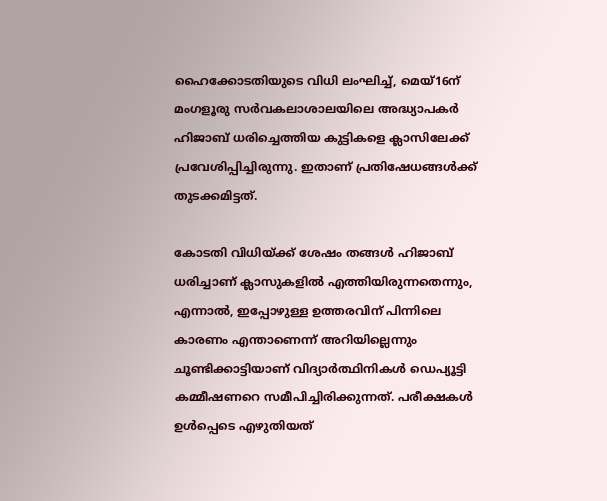ഹൈക്കോടതിയുടെ വിധി ലംഘിച്ച്‌, മെയ്16ന് മംഗളൂരു സര്‍വകലാശാലയിലെ അദ്ധ്യാപകര്‍ ഹിജാബ് ധരിച്ചെത്തിയ കുട്ടികളെ ക്ലാസിലേക്ക് പ്രവേശിപ്പിച്ചിരുന്നു. ഇതാണ് പ്രതിഷേധങ്ങള്‍ക്ക് തുടക്കമിട്ടത്.

കോടതി വിധിയ്ക്ക് ശേഷം തങ്ങള്‍ ഹിജാബ് ധരിച്ചാണ് ക്ലാസുകളില്‍ എത്തിയിരുന്നതെന്നും, എന്നാല്‍, ഇപ്പോഴുള്ള ഉത്തരവിന് പിന്നിലെ കാരണം എന്താണെന്ന് അറിയില്ലെന്നും ചൂണ്ടിക്കാട്ടിയാണ് വിദ്യാര്‍ത്ഥിനികള്‍ ഡെപ്യൂട്ടി കമ്മീഷണറെ സമീപിച്ചിരിക്കുന്നത്. പരീക്ഷകള്‍ ഉള്‍പ്പെടെ എഴുതിയത്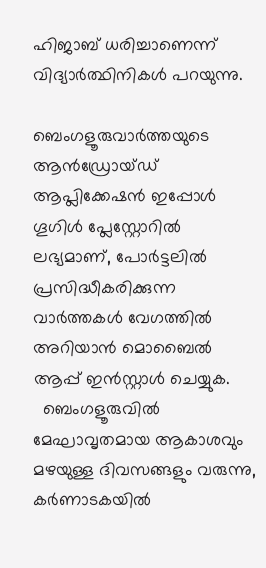ഹിജാബ് ധരിച്ചാണെന്ന് വിദ്യാര്‍ത്ഥിനികള്‍ പറയുന്നു.

ബെംഗളൂരുവാർത്തയുടെ ആൻഡ്രോയ്ഡ് ആപ്ലിക്കേഷൻ ഇപ്പോൾ ഗൂഗിൾ പ്ലേസ്റ്റോറിൽ ലഭ്യമാണ്, പോർട്ടലിൽ പ്രസിദ്ധീകരിക്കുന്ന വാർത്തകൾ വേഗത്തിൽ അറിയാൻ മൊബൈൽ ആപ്പ് ഇൻസ്റ്റാൾ ചെയ്യുക.
  ബെംഗളൂരുവിൽ മേഘാവൃതമായ ആകാശവും മഴയുള്ള ദിവസങ്ങളും വരുന്നു, കർണാടകയിൽ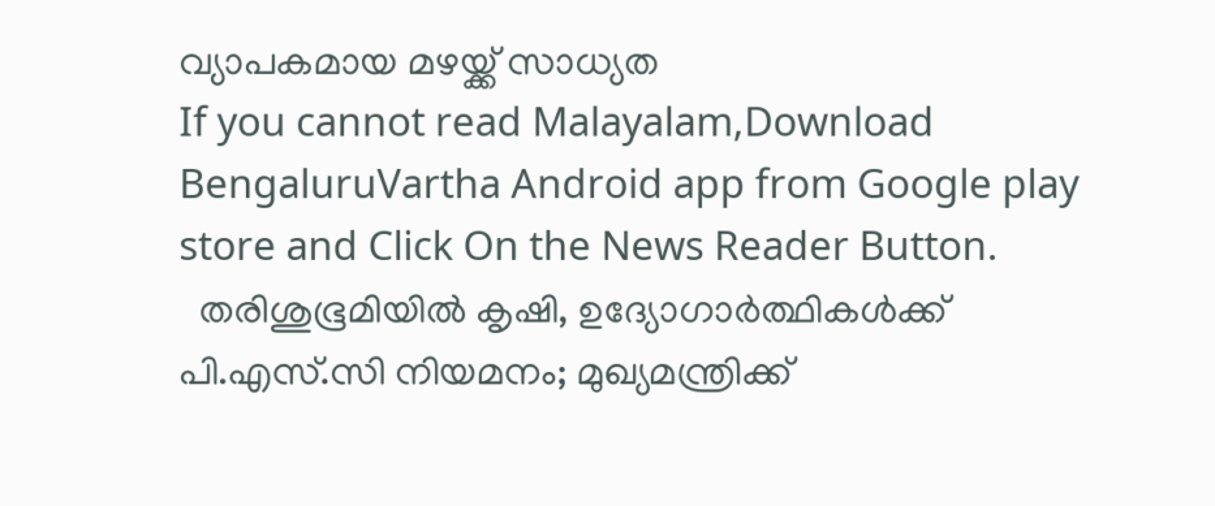വ്യാപകമായ മഴയ്ക്ക് സാധ്യത
If you cannot read Malayalam,Download BengaluruVartha Android app from Google play store and Click On the News Reader Button.
  തരിശുഭൂമിയിൽ കൃഷി, ഉദ്യോഗാർത്ഥികൾക്ക് പി.എസ്.സി നിയമനം; മുഖ്യമന്ത്രിക്ക്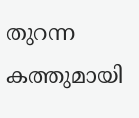തുറന്ന കത്തുമായി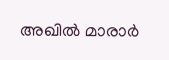അഖിൽ മാരാർ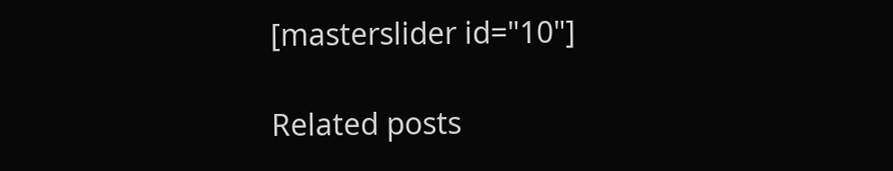[masterslider id="10"]

Related posts